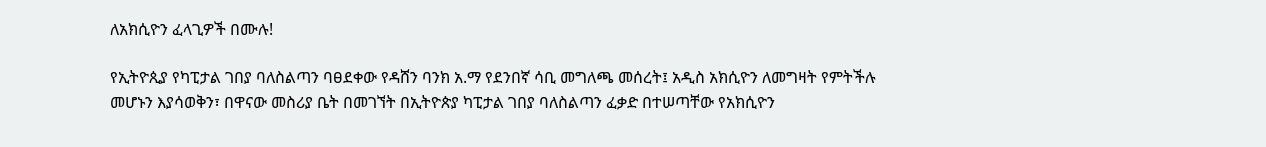ለአክሲዮን ፈላጊዎች በሙሉ!

የኢትዮጲያ የካፒታል ገበያ ባለስልጣን ባፀደቀው የዳሸን ባንክ አ.ማ የደንበኛ ሳቢ መግለጫ መሰረት፤ አዲስ አክሲዮን ለመግዛት የምትችሉ መሆኑን እያሳወቅን፣ በዋናው መስሪያ ቤት በመገኘት በኢትዮጵያ ካፒታል ገበያ ባለስልጣን ፈቃድ በተሠጣቸው የአክሲዮን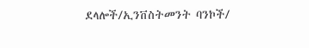ደላሎች/ኢንቨስትመንት ባንኮች/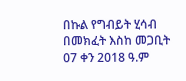በኩል የግብይት ሂሳብ በመክፈት እስከ መጋቢት 07 ቀን 2018 ዓ.ም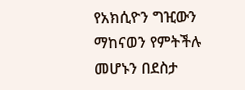የአክሲዮን ግዢውን ማከናወን የምትችሉ መሆኑን በደስታ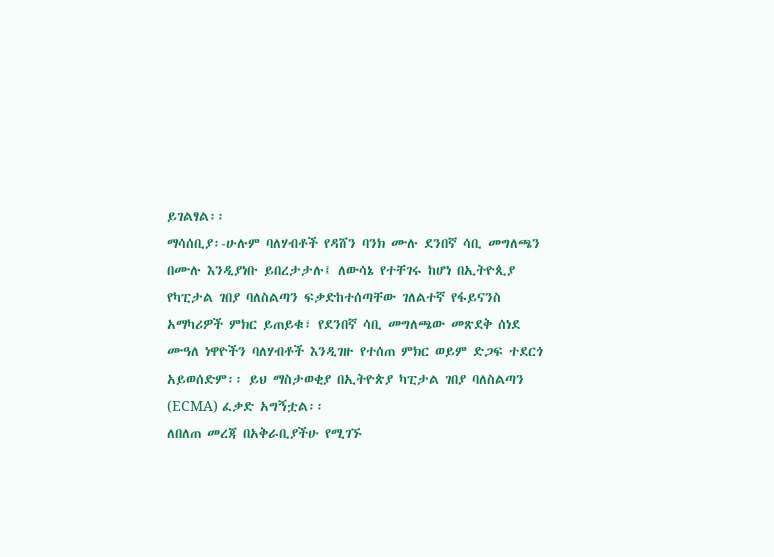ይገልፃል፡፡
ማሳሰቢያ፡-ሁሉም ባለሃብቶች የዳሸን ባንክ ሙሉ ደንበኛ ሳቢ መግለጫን በሙሉ እንዲያነቡ ይበረታታሉ፤ ለውሳኔ የተቸገሩ ከሆነ በኢትዮጲያ የካፒታል ገበያ ባለስልጣን ፍቃድከተሰጣቸው ገለልተኛ የፋይናንስ አማካሪዎች ምክር ይጠይቁ፣ የደንበኛ ሳቢ መግለጫው መጽደቅ ሰነደ ሙዓለ ነዋዮችን ባለሃብቶች እንዲገዙ የተሰጠ ምክር ወይም ድጋፍ ተደርጎ አይወሰድም፡፡ ይህ ማስታወቂያ በኢትዮጵያ ካፒታል ገበያ ባለስልጣን (ECMA) ፈቃድ አግኝቷል፡፡
ለበለጠ መረጃ በአቅራቢያችሁ የሚገኙ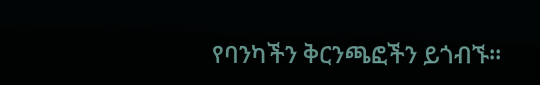የባንካችን ቅርንጫፎችን ይጎብኙ።